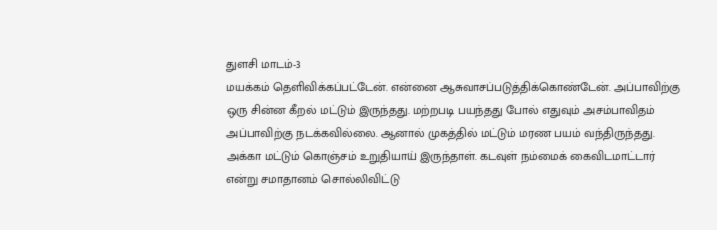துளசி மாடம்-3
மயக்கம் தெளிவிக்கப்பட்டேன். என்னை ஆசுவாசப்படுத்திக்கொண்டேன். அப்பாவிற்கு ஒரு சின்ன கீறல் மட்டும் இருந்தது. மற்றபடி பயந்தது போல் எதுவும் அசம்பாவிதம் அப்பாவிற்கு நடக்கவில்லை. ஆனால் முகத்தில் மட்டும் மரண பயம் வந்திருந்தது. அக்கா மட்டும் கொஞ்சம் உறுதியாய் இருந்தாள். கடவுள் நம்மைக் கைவிடமாட்டார் என்று சமாதானம் சொல்லிவிட்டு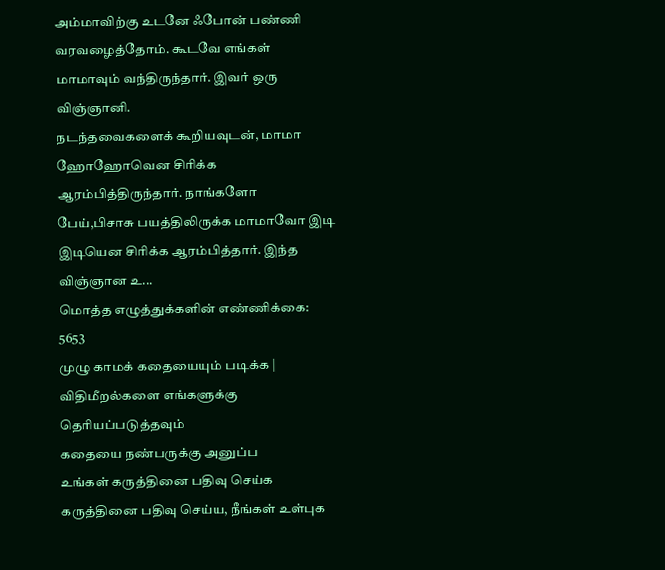அம்மாவிற்கு உடனே ஃபோன் பண்ணி வரவழைத்தோம். கூடவே எங்கள் மாமாவும் வந்திருந்தார். இவர் ஒரு விஞ்ஞானி.
நடந்தவைகளைக் கூறியவுடன், மாமா ஹோஹோவென சிரிக்க ஆரம்பித்திருந்தார். நாங்களோ பேய்,பிசாசு பயத்திலிருக்க மாமாவோ இடி இடியென சிரிக்க ஆரம்பித்தார். இந்த விஞ்ஞான உ...
மொத்த எழுத்துக்களின் எண்ணிக்கை: 5653
முழு காமக் கதையையும் படிக்க |
விதிமீறல்களை எங்களுக்கு தெரியப்படுத்தவும்
கதையை நண்பருக்கு அனுப்ப
உங்கள் கருத்தினை பதிவு செய்க
கருத்தினை பதிவு செய்ய, நீங்கள் உள்புக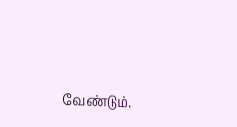வேண்டும்.